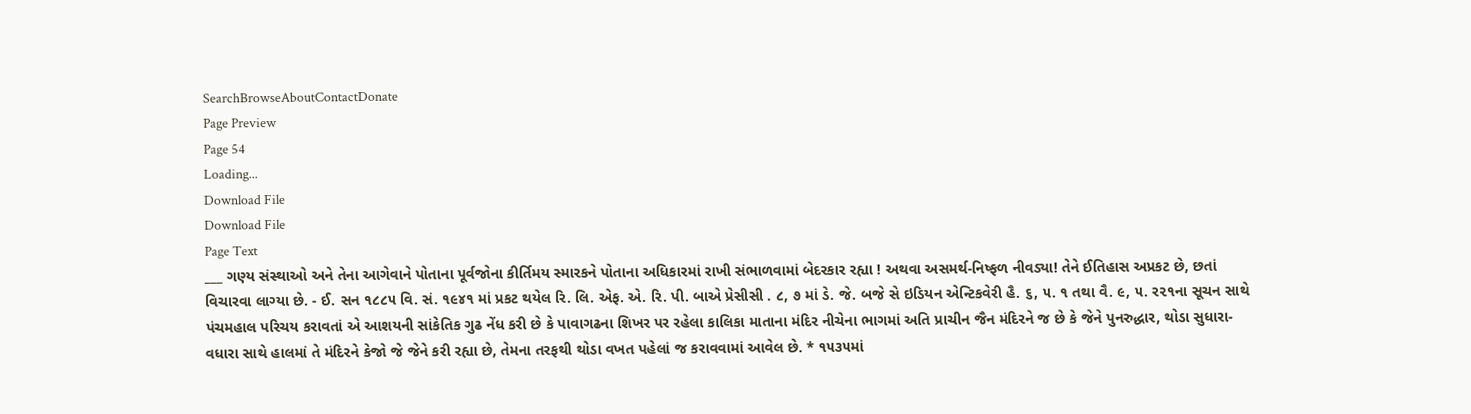SearchBrowseAboutContactDonate
Page Preview
Page 54
Loading...
Download File
Download File
Page Text
___ ગણ્ય સંસ્થાઓ અને તેના આગેવાને પોતાના પૂર્વજોના કીર્તિમય સ્મારકને પોતાના અધિકારમાં રાખી સંભાળવામાં બેદરકાર રહ્યા ! અથવા અસમર્થ-નિષ્ફળ નીવડ્યા! તેને ઈતિહાસ અપ્રકટ છે, છતાં વિચારવા લાગ્યા છે. - ઈ. સન ૧૮૮૫ વિ. સં. ૧૯૪૧ માં પ્રકટ થયેલ રિ. લિ. એફ. એ. રિ. પી. બાએ પ્રેસીસી . ૮, ૭ માં ડે. જે. બજે સે ઇડિયન એન્ટિકવેરી હૈ. ૬, ૫. ૧ તથા વૈ. ૯, ૫. ર૨૧ના સૂચન સાથે પંચમહાલ પરિચય કરાવતાં એ આશયની સાંકેતિક ગુઢ નેંધ કરી છે કે પાવાગઢના શિખર પર રહેલા કાલિકા માતાના મંદિર નીચેના ભાગમાં અતિ પ્રાચીન જૈન મંદિરને જ છે કે જેને પુનરુદ્ધાર, થોડા સુધારા-વધારા સાથે હાલમાં તે મંદિરને કેજો જે જેને કરી રહ્યા છે, તેમના તરફથી થોડા વખત પહેલાં જ કરાવવામાં આવેલ છે. * ૧૫૩૫માં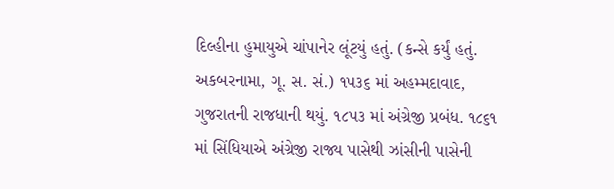દિલ્હીના હુમાયુએ ચાંપાનેર લૂંટયું હતું. (કન્સે કર્યું હતું. અકબરનામા, ગૂ. સ. સં.) ૧૫૩૬ માં અહમ્મદાવાદ, ગુજરાતની રાજધાની થયું. ૧૮૫૩ માં અંગ્રેજી પ્રબંધ. ૧૮૬૧ માં સિંધિયાએ અંગ્રેજી રાજ્ય પાસેથી ઝાંસીની પાસેની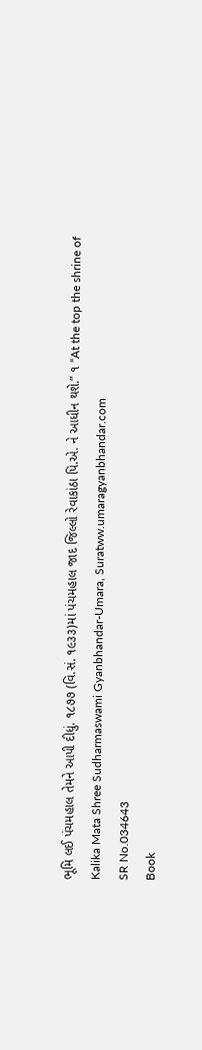ભૂમિ લઈ પંચમહાલ તેમને આપી દીધું. ૧૮૭૭ (વિ.સં. ૧૯૩૩)માં પંચમહાલ જાદ જિલ્લો રેવાકાંઠા પિ.એ. ને આધીન થશે.” ૧ “At the top the shrine of Kalika Mata Shree Sudharmaswami Gyanbhandar-Umara, Suratww.umaragyanbhandar.com
SR No.034643
Book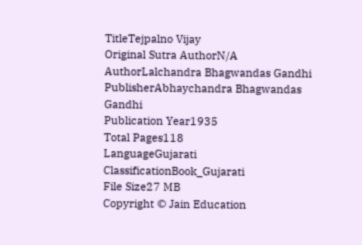TitleTejpalno Vijay
Original Sutra AuthorN/A
AuthorLalchandra Bhagwandas Gandhi
PublisherAbhaychandra Bhagwandas Gandhi
Publication Year1935
Total Pages118
LanguageGujarati
ClassificationBook_Gujarati
File Size27 MB
Copyright © Jain Education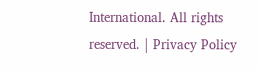International. All rights reserved. | Privacy Policy